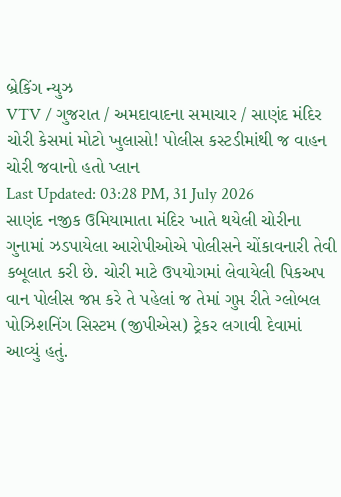બ્રેકિંગ ન્યુઝ
VTV / ગુજરાત / અમદાવાદના સમાચાર / સાણંદ મંદિર ચોરી કેસમાં મોટો ખુલાસો! પોલીસ કસ્ટડીમાંથી જ વાહન ચોરી જવાનો હતો પ્લાન
Last Updated: 03:28 PM, 31 July 2026
સાણંદ નજીક ઉમિયામાતા મંદિર ખાતે થયેલી ચોરીના ગુનામાં ઝડપાયેલા આરોપીઓએ પોલીસને ચોંકાવનારી તેવી કબૂલાત કરી છે. ચોરી માટે ઉપયોગમાં લેવાયેલી પિકઅપ વાન પોલીસ જપ્ત કરે તે પહેલાં જ તેમાં ગુપ્ત રીતે ગ્લોબલ પોઝિશનિંગ સિસ્ટમ (જીપીએસ) ટ્રેકર લગાવી દેવામાં આવ્યું હતું.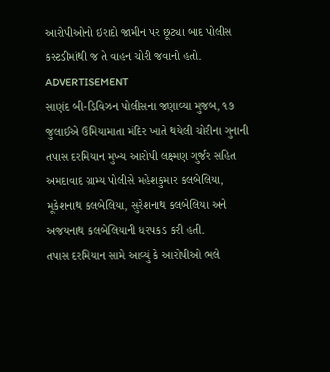આરોપીઓનો ઇરાદો જામીન પર છૂટ્યા બાદ પોલીસ કસ્ટડીમાંથી જ તે વાહન ચોરી જવાનો હતો.
ADVERTISEMENT
સાણંદ બી-ડિવિઝન પોલીસના જણાવ્યા મુજબ, ૧૭ જુલાઈએ ઉમિયામાતા મંદિર ખાતે થયેલી ચોરીના ગુનાની તપાસ દરમિયાન મુખ્ય આરોપી લક્ષ્મણ ગુર્જર સહિત અમદાવાદ ગ્રામ્ય પોલીસે મહેશકુમાર કલબેલિયા, મૂકેશનાથ કલબેલિયા, સુરેશનાથ કલબેલિયા અને અજયનાથ કલબેલિયાની ધરપકડ કરી હતી.
તપાસ દરમિયાન સામે આવ્યું કે આરોપીઓ ભલે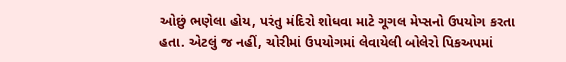ઓછું ભણેલા હોય, પરંતુ મંદિરો શોધવા માટે ગૂગલ મેપ્સનો ઉપયોગ કરતા હતા. એટલું જ નહીં, ચોરીમાં ઉપયોગમાં લેવાયેલી બોલેરો પિકઅપમાં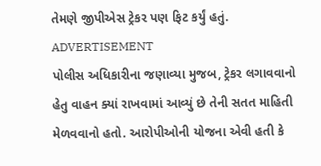તેમણે જીપીએસ ટ્રેકર પણ ફિટ કર્યું હતું.
ADVERTISEMENT
પોલીસ અધિકારીના જણાવ્યા મુજબ, ટ્રેકર લગાવવાનો હેતુ વાહન ક્યાં રાખવામાં આવ્યું છે તેની સતત માહિતી મેળવવાનો હતો. આરોપીઓની યોજના એવી હતી કે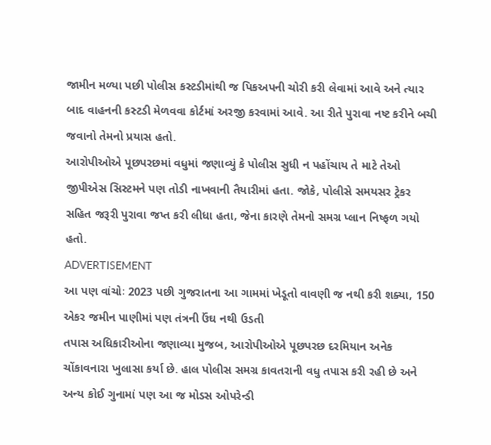જામીન મળ્યા પછી પોલીસ કસ્ટડીમાંથી જ પિકઅપની ચોરી કરી લેવામાં આવે અને ત્યાર બાદ વાહનની કસ્ટડી મેળવવા કોર્ટમાં અરજી કરવામાં આવે. આ રીતે પુરાવા નષ્ટ કરીને બચી જવાનો તેમનો પ્રયાસ હતો.
આરોપીઓએ પૂછપરછમાં વધુમાં જણાવ્યું કે પોલીસ સુધી ન પહોંચાય તે માટે તેઓ જીપીએસ સિસ્ટમને પણ તોડી નાખવાની તૈયારીમાં હતા. જોકે, પોલીસે સમયસર ટ્રેકર સહિત જરૂરી પુરાવા જપ્ત કરી લીધા હતા, જેના કારણે તેમનો સમગ્ર પ્લાન નિષ્ફળ ગયો હતો.
ADVERTISEMENT
આ પણ વાંચોઃ 2023 પછી ગુજરાતના આ ગામમાં ખેડૂતો વાવણી જ નથી કરી શક્યા, 150 એકર જમીન પાણીમાં પણ તંત્રની ઉંઘ નથી ઉડતી
તપાસ અધિકારીઓના જણાવ્યા મુજબ, આરોપીઓએ પૂછપરછ દરમિયાન અનેક ચોંકાવનારા ખુલાસા કર્યા છે. હાલ પોલીસ સમગ્ર કાવતરાની વધુ તપાસ કરી રહી છે અને અન્ય કોઈ ગુનામાં પણ આ જ મોડસ ઓપરેન્ડી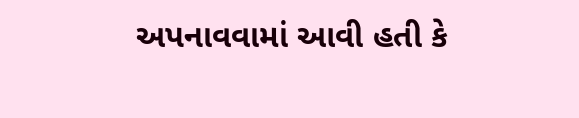અપનાવવામાં આવી હતી કે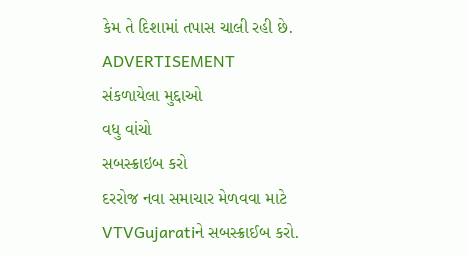કેમ તે દિશામાં તપાસ ચાલી રહી છે.
ADVERTISEMENT
સંકળાયેલા મુદ્દાઓ
વધુ વાંચો
સબસ્ક્રાઇબ કરો
દરરોજ નવા સમાચાર મેળવવા માટે VTVGujaratiને સબસ્ક્રાઈબ કરો.